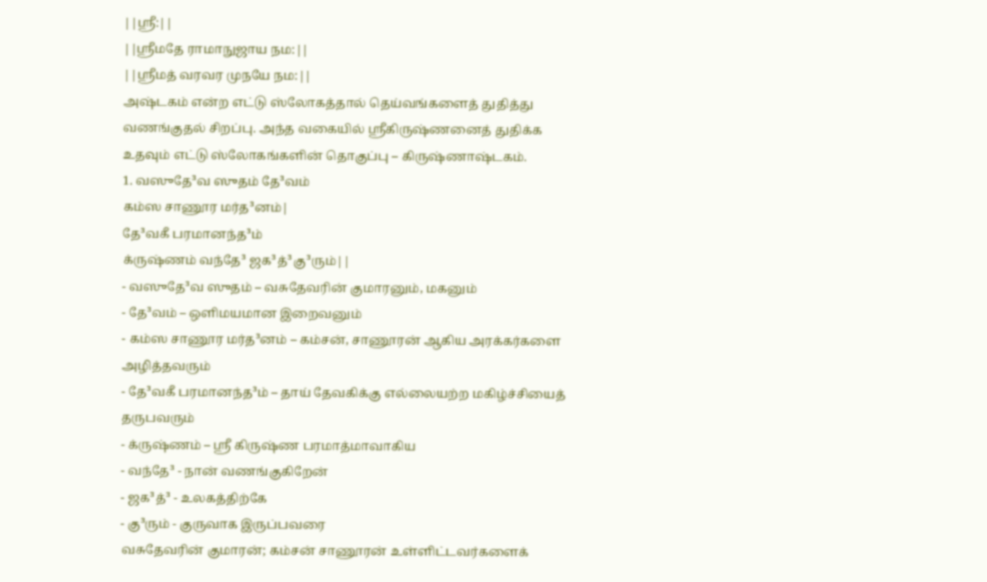||ஸ்ரீ:||
||ஸ்ரீமதே ராமாநுஜாய நம:||
||ஸ்ரீமத் வரவர முநயே நம:||
அஷ்டகம் என்ற எட்டு ஸ்லோகத்தால் தெய்வங்களைத் துதித்து வணங்குதல் சிறப்பு. அந்த வகையில் ஸ்ரீகிருஷ்ணனைத் துதிக்க உதவும் எட்டு ஸ்லோகங்களின் தொகுப்பு – கிருஷ்ணாஷ்டகம்.
1. வஸுதே³வ ஸுதம் தே³வம்
கம்ஸ சாணூர மர்த³னம்|
தே³வகீ பரமானந்த³ம்
க்ருஷ்ணம் வந்தே³ ஜக³த்³கு³ரும்||
- வஸுதே³வ ஸுதம் – வசுதேவரின் குமாரனும், மகனும்
- தே³வம் – ஒளிமயமான இறைவனும்
- கம்ஸ சாணூர மர்த³னம் – கம்சன், சாணூரன் ஆகிய அரக்கர்களை அழித்தவரும்
- தே³வகீ பரமானந்த³ம் – தாய் தேவகிக்கு எல்லையற்ற மகிழ்ச்சியைத் தருபவரும்
- க்ருஷ்ணம் – ஸ்ரீ கிருஷ்ண பரமாத்மாவாகிய
- வந்தே³ - நான் வணங்குகிறேன்
- ஜக³த்³ - உலகத்திற்கே
- கு³ரும் - குருவாக இருப்பவரை
வசுதேவரின் குமாரன்; கம்சன் சாணூரன் உள்ளிட்டவர்களைக்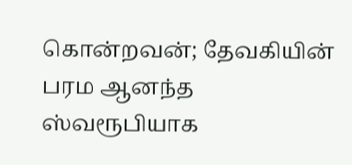கொன்றவன்; தேவகியின் பரம ஆனந்த ஸ்வரூபியாக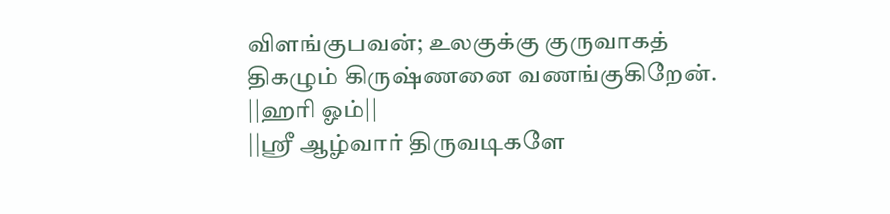விளங்குபவன்; உலகுக்கு குருவாகத் திகழும் கிருஷ்ணனை வணங்குகிறேன்.
||ஹரி ஓம்||
||ஸ்ரீ ஆழ்வார் திருவடிகளே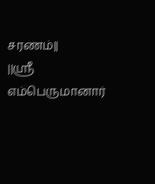சரணம்||
||ஸ்ரீ எம்பெருமானார்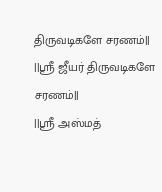திருவடிகளே சரணம்||
||ஸ்ரீ ஜீயர் திருவடிகளே சரணம்||
||ஸ்ரீ அஸ்மத்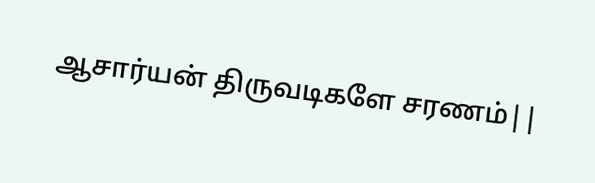ஆசார்யன் திருவடிகளே சரணம்||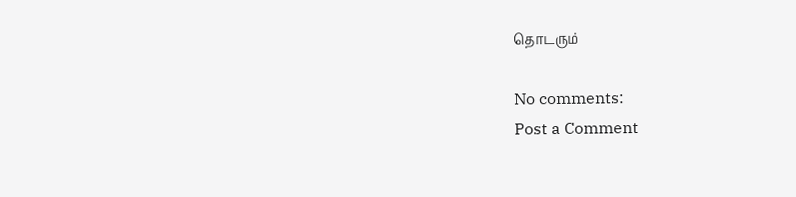தொடரும்

No comments:
Post a Comment